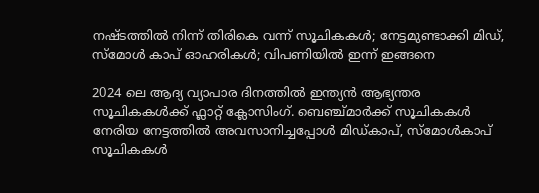നഷ്ടത്തിൽ നിന്ന് തിരികെ വന്ന് സൂചികകൾ; നേട്ടമുണ്ടാക്കി മിഡ്, സ്മോൾ കാപ് ഓഹരികൾ; വിപണിയിൽ ഇന്ന് ഇങ്ങനെ

2024 ലെ ആദ്യ വ്യാപാര ദിനത്തിൽ ഇന്ത്യൻ ആഭ്യന്തര സൂചികകൾക്ക് ഫ്ലാറ്റ് ക്ലോസിംഗ്. ബെഞ്ച്മാർക്ക് സൂചികകൾ നേരിയ നേട്ടത്തിൽ അവസാനിച്ചപ്പോൾ മിഡ്‌കാപ്, സ്മോൾകാപ് സൂചികകൾ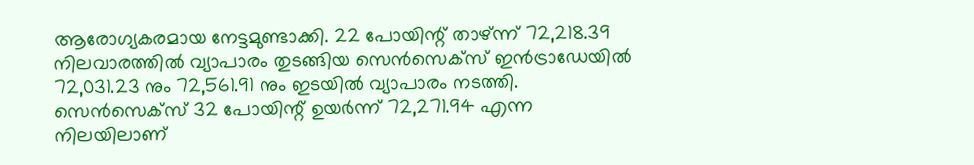ആരോഗ്യകരമായ നേട്ടമുണ്ടാക്കി. 22 പോയിന്റ് താഴ്ന്ന് 72,218.39 നിലവാരത്തിൽ വ്യാപാരം തുടങ്ങിയ സെൻസെക്‌സ് ഇൻട്രാഡേയിൽ 72,031.23 നും 72,561.91 നും ഇടയിൽ വ്യാപാരം നടത്തി. സെൻസെക്സ് 32 പോയിന്റ് ഉയർന്ന് 72,271.94 എന്ന നിലയിലാണ്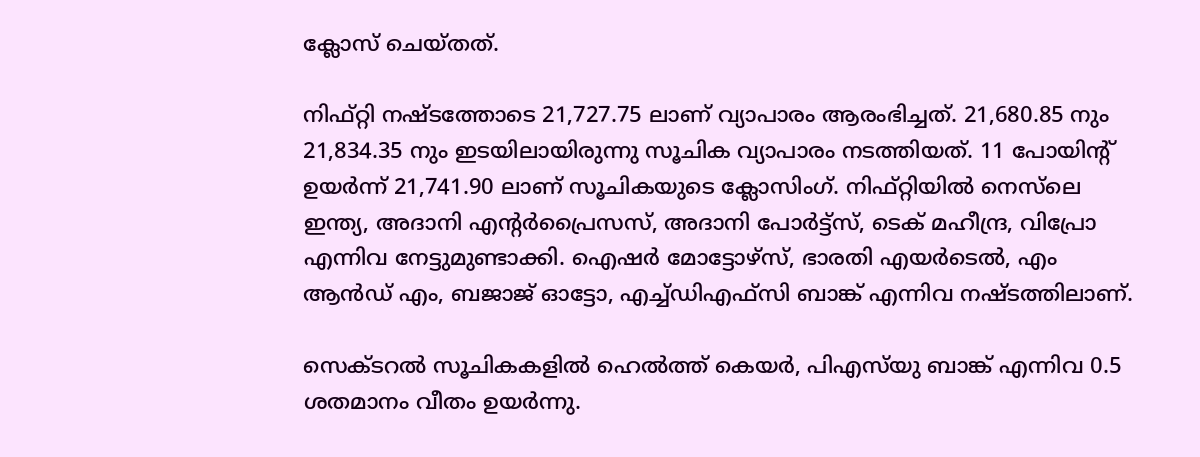ക്ലോസ് ചെയ്തത്.

നിഫ്റ്റി നഷ്ടത്തോടെ 21,727.75 ലാണ് വ്യാപാരം ആരംഭിച്ചത്. 21,680.85 നും 21,834.35 നും ഇടയിലായിരുന്നു സൂചിക വ്യാപാരം നടത്തിയത്. 11 പോയിന്റ് ഉയർന്ന് 21,741.90 ലാണ് സൂചികയുടെ ക്ലോസിംഗ്. നിഫ്റ്റിയിൽ നെസ്‌ലെ ഇന്ത്യ, അദാനി എന്റർപ്രൈസസ്, അദാനി പോർട്ട്‌സ്, ടെക് മഹീന്ദ്ര, വിപ്രോ എന്നിവ നേട്ടുമുണ്ടാക്കി. ഐഷർ മോട്ടോഴ്‌സ്, ഭാരതി എയർടെൽ, എം ആൻഡ് എം, ബജാജ് ഓട്ടോ, എച്ച്‌ഡിഎഫ്‌സി ബാങ്ക് എന്നിവ നഷ്ടത്തിലാണ്.

സെക്ടറൽ സൂചികകളിൽ ഹെൽത്ത് കെയർ, പിഎസ്‌യു ബാങ്ക് എന്നിവ 0.5 ശതമാനം വീതം ഉയർന്നു.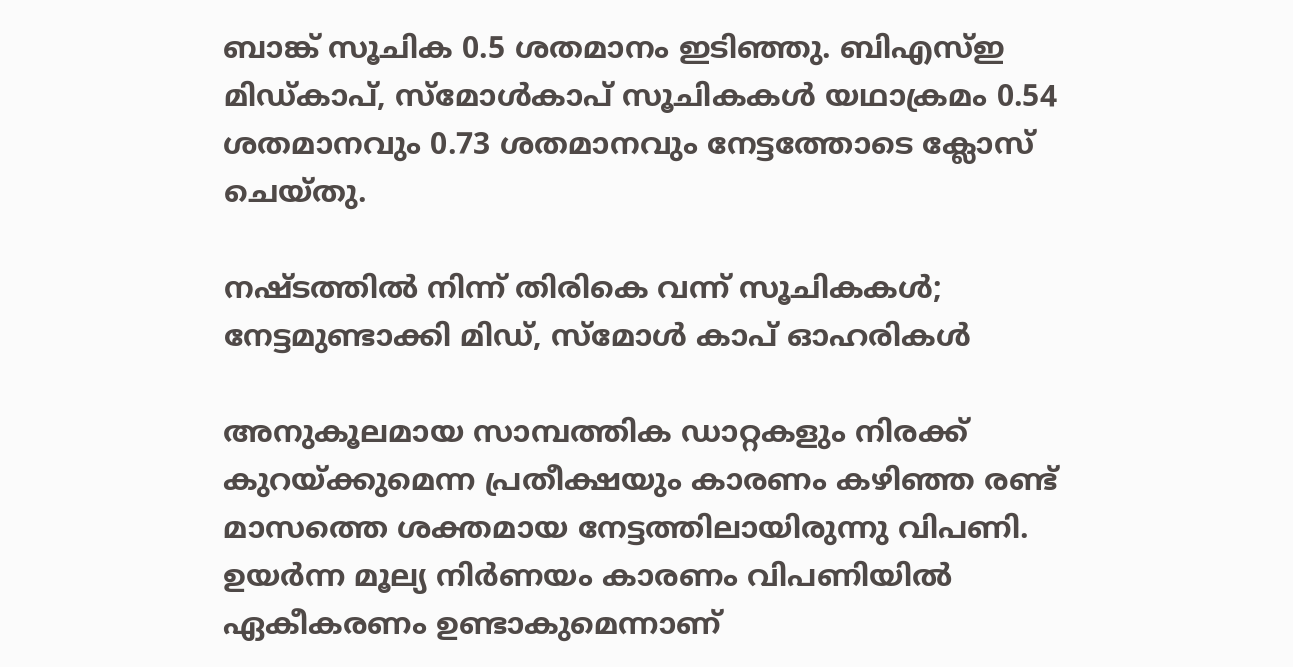ബാങ്ക് സൂചിക 0.5 ശതമാനം ഇടിഞ്ഞു. ബിഎസ്ഇ മിഡ്കാപ്, സ്മോൾകാപ് സൂചികകൾ യഥാക്രമം 0.54 ശതമാനവും 0.73 ശതമാനവും നേട്ടത്തോടെ ക്ലോസ് ചെയ്തു.

നഷ്ടത്തിൽ നിന്ന് തിരികെ വന്ന് സൂചികകൾ; നേട്ടമുണ്ടാക്കി മിഡ്, സ്മോൾ കാപ് ഓഹരികൾ

അനുകൂലമായ സാമ്പത്തിക ഡാറ്റകളും നിരക്ക് കുറയ്ക്കുമെന്ന പ്രതീക്ഷയും കാരണം കഴിഞ്ഞ രണ്ട് മാസത്തെ ശക്തമായ നേട്ടത്തിലായിരുന്നു വിപണി. ഉയർന്ന മൂല്യ നിർണയം കാരണം വിപണിയിൽ ഏകീകരണം ഉണ്ടാകുമെന്നാണ്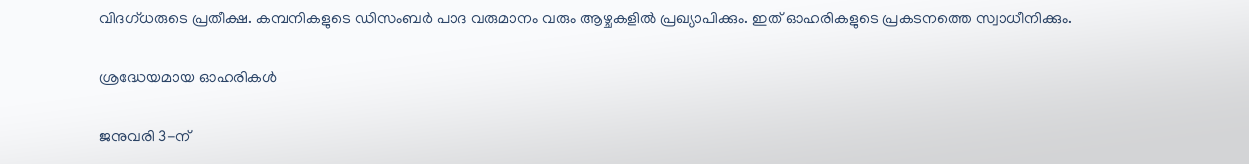വിദഗ്ധരുടെ പ്രതീക്ഷ. കമ്പനികളുടെ ഡിസംബർ പാദ വരുമാനം വരും ആഴ്ചകളിൽ പ്രഖ്യാപിക്കും. ഇത് ഓഹരികളുടെ പ്രകടനത്തെ സ്വാധീനിക്കും.

ശ്രദ്ധേയമായ ഓഹരികൾ

ജനുവരി 3-ന്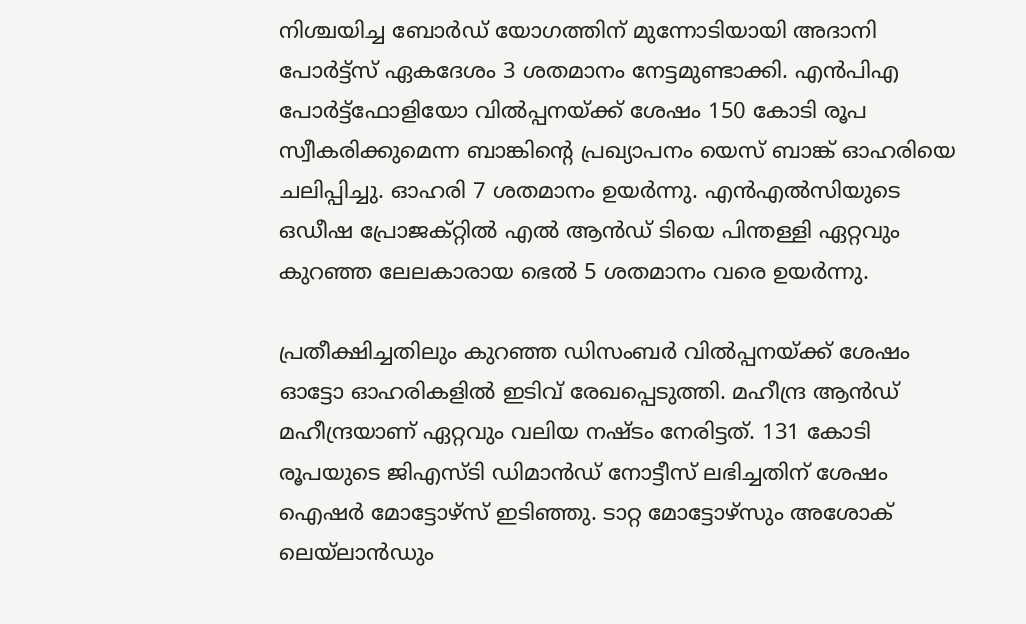നിശ്ചയിച്ച ബോർഡ് യോഗത്തിന് മുന്നോടിയായി അദാനി പോർട്ട്‌സ് ഏകദേശം 3 ശതമാനം നേട്ടമുണ്ടാക്കി. എൻ‌പി‌എ പോർട്ട്‌ഫോളിയോ വിൽപ്പനയ്‌ക്ക് ശേഷം 150 കോടി രൂപ സ്വീകരിക്കുമെന്ന ബാങ്കിന്റെ പ്രഖ്യാപനം യെസ് ബാങ്ക് ഓഹരിയെ ചലിപ്പിച്ചു. ഓഹരി 7 ശതമാനം ഉയർന്നു. എൻ‌എൽ‌സിയുടെ ഒഡീഷ പ്രോജക്റ്റിൽ എൽ ആൻഡ് ടിയെ പിന്തള്ളി ഏറ്റവും കുറഞ്ഞ ലേലകാരായ ഭെൽ 5 ശതമാനം വരെ ഉയർന്നു.

പ്രതീക്ഷിച്ചതിലും കുറഞ്ഞ ഡിസംബർ വിൽപ്പനയ്ക്ക് ശേഷം ഓട്ടോ ഓഹരികളിൽ ഇടിവ് രേഖപ്പെടുത്തി. മഹീന്ദ്ര ആൻഡ് മഹീന്ദ്രയാണ് ഏറ്റവും വലിയ നഷ്ടം നേരിട്ടത്. 131 കോടി രൂപയുടെ ജിഎസ്ടി ഡിമാൻഡ് നോട്ടീസ് ലഭിച്ചതിന് ശേഷം ഐഷർ മോട്ടോഴ്സ് ഇടിഞ്ഞു. ടാറ്റ മോട്ടോഴ്‌സും അശോക് ലെയ്‌ലാൻഡും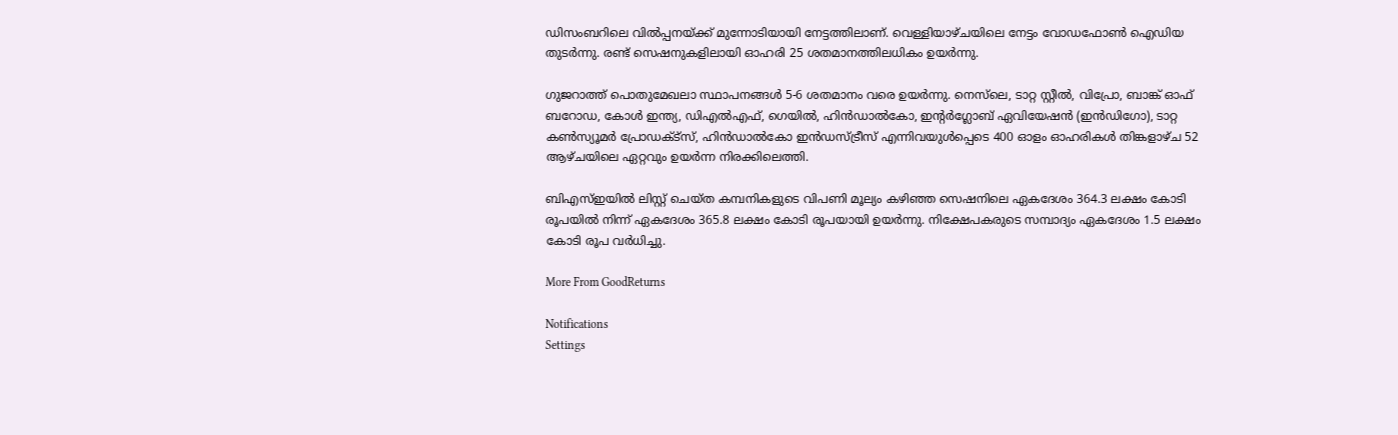ഡിസംബറിലെ വിൽപ്പനയ്ക്ക് മുന്നോടിയായി നേട്ടത്തിലാണ്. വെള്ളിയാഴ്ചയിലെ നേട്ടം വോഡഫോൺ ഐഡിയ തുടർന്നു. രണ്ട് സെഷനുകളിലായി ഓഹരി 25 ശതമാനത്തിലധികം ഉയർന്നു.

ഗുജറാത്ത് പൊതുമേഖലാ സ്ഥാപനങ്ങൾ 5-6 ശതമാനം വരെ ഉയർന്നു. നെസ്‌ലെ, ടാറ്റ സ്റ്റീൽ, വിപ്രോ, ബാങ്ക് ഓഫ് ബറോഡ, കോൾ ഇന്ത്യ, ഡിഎൽഎഫ്, ഗെയിൽ, ഹിൻഡാൽകോ, ഇന്റർഗ്ലോബ് ഏവിയേഷൻ (ഇൻഡിഗോ), ടാറ്റ കൺസ്യൂമർ പ്രോഡക്‌ട്‌സ്, ഹിൻഡാൽകോ ഇൻഡസ്ട്രീസ് എന്നിവയുൾപ്പെടെ 400 ഓളം ഓഹരികൾ തിങ്കളാഴ്ച 52 ആഴ്‌ചയിലെ ഏറ്റവും ഉയർന്ന നിരക്കിലെത്തി.

ബിഎസ്ഇയിൽ ലിസ്റ്റ് ചെയ്ത കമ്പനികളുടെ വിപണി മൂല്യം കഴിഞ്ഞ സെഷനിലെ ഏകദേശം 364.3 ലക്ഷം കോടി രൂപയിൽ നിന്ന് ഏകദേശം 365.8 ലക്ഷം കോടി രൂപയായി ഉയർന്നു. നിക്ഷേപകരുടെ സമ്പാദ്യം ഏകദേശം 1.5 ലക്ഷം കോടി രൂപ വർധിച്ചു.

More From GoodReturns

Notifications
Settings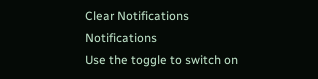Clear Notifications
Notifications
Use the toggle to switch on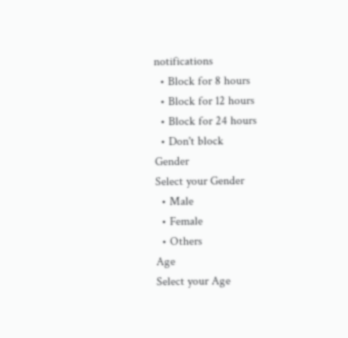notifications
  • Block for 8 hours
  • Block for 12 hours
  • Block for 24 hours
  • Don't block
Gender
Select your Gender
  • Male
  • Female
  • Others
Age
Select your Age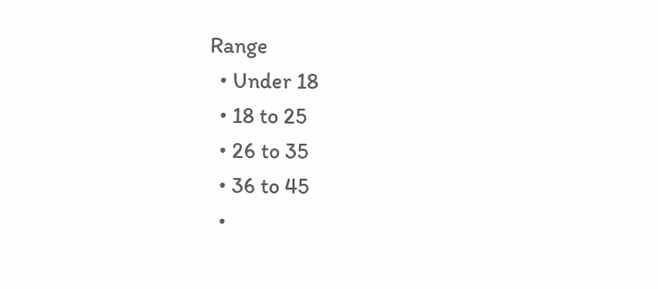Range
  • Under 18
  • 18 to 25
  • 26 to 35
  • 36 to 45
  •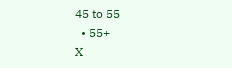45 to 55
  • 55+
X